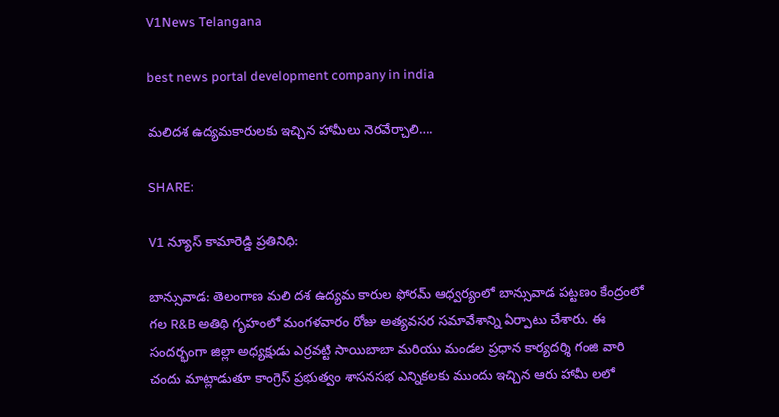V1News Telangana

best news portal development company in india

మలిదశ ఉద్యమకారులకు ఇచ్చిన హామీలు నెరవేర్చాలి….

SHARE:

V1 న్యూస్ కామారెడ్డి ప్రతినిధి:

బాన్సువాడ: తెలంగాణ మలి దశ ఉద్యమ కారుల ఫోరమ్ ఆధ్వర్యంలో బాన్సువాడ పట్టణం కేంద్రంలో గల R&B అతిథి గృహంలో మంగళవారం రోజు అత్యవసర సమావేశాన్ని ఏర్పాటు చేశారు. ఈ సందర్భంగా జిల్లా అధ్యక్షుడు ఎర్రవట్టి సాయిబాబా మరియు మండల ప్రధాన కార్యదర్శి గంజి వారి చందు మాట్లాడుతూ కాంగ్రెస్ ప్రభుత్వం శాసనసభ ఎన్నికలకు ముందు ఇచ్చిన ఆరు హామీ లలో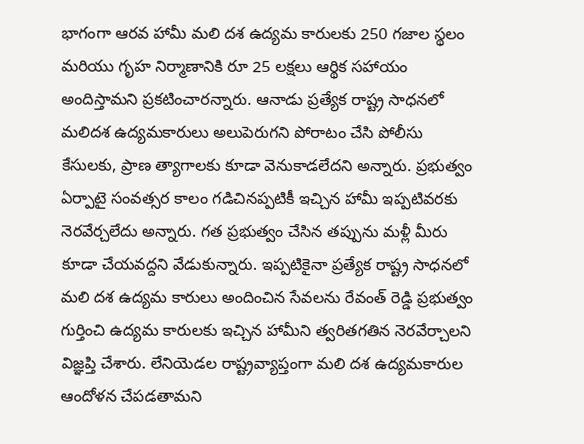భాగంగా ఆరవ హామీ మలి దశ ఉద్యమ కారులకు 250 గజాల స్థలం మరియు గృహ నిర్మాణానికి రూ 25 లక్షలు ఆర్థిక సహాయం అందిస్తామని ప్రకటించారన్నారు. ఆనాడు ప్రత్యేక రాష్ట్ర సాధనలో మలిదశ ఉద్యమకారులు అలుపెరుగని పోరాటం చేసి పోలీసు కేసులకు, ప్రాణ త్యాగాలకు కూడా వెనుకాడలేదని అన్నారు. ప్రభుత్వం ఏర్పాటై సంవత్సర కాలం గడిచినప్పటికీ ఇచ్చిన హామీ ఇప్పటివరకు నెరవేర్చలేదు అన్నారు. గత ప్రభుత్వం చేసిన తప్పును మళ్లీ మీరు కూడా చేయవద్దని వేడుకున్నారు. ఇప్పటికైనా ప్రత్యేక రాష్ట్ర సాధనలో మలి దశ ఉద్యమ కారులు అందించిన సేవలను రేవంత్ రెడ్డి ప్రభుత్వం గుర్తించి ఉద్యమ కారులకు ఇచ్చిన హామీని త్వరితగతిన నెరవేర్చాలని విజ్ఞప్తి చేశారు. లేనియెడల రాష్ట్రవ్యాప్తంగా మలి దశ ఉద్యమకారుల ఆందోళన చేపడతామని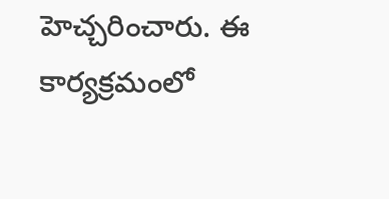హెచ్చరించారు. ఈ కార్యక్రమంలో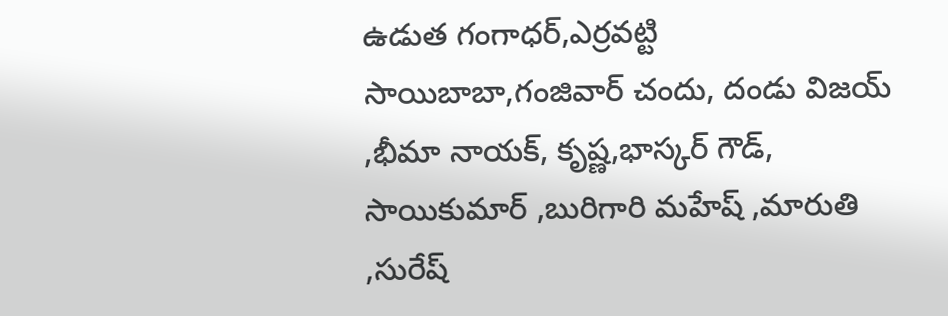ఉడుత గంగాధర్,ఎర్రవట్టి సాయిబాబా,గంజివార్ చందు, దండు విజయ్ ,భీమా నాయక్, కృష్ణ,భాస్కర్ గౌడ్, సాయికుమార్ ,బురిగారి మహేష్ ,మారుతి ,సురేష్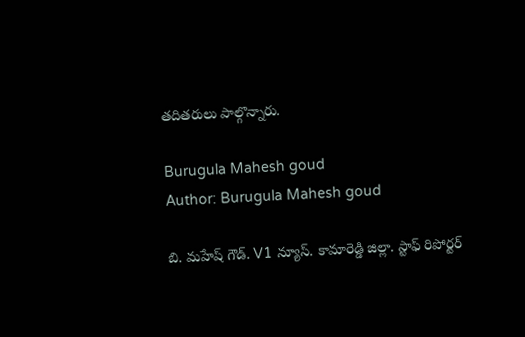తదితరులు పాల్గొన్నారు.

Burugula Mahesh goud
Author: Burugula Mahesh goud

బి. మహేష్ గౌడ్. V1 న్యూస్. కామారెడ్డి జిల్లా. స్టాఫ్ రిపోర్టర్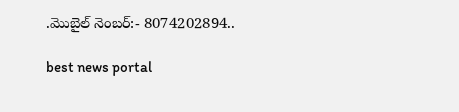.మొబైల్ నెంబర్:- 8074202894..

best news portal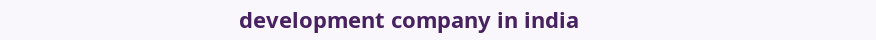development company in india